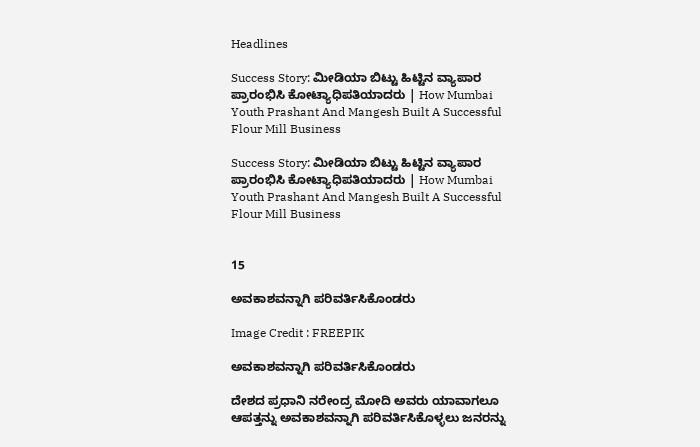Headlines

Success Story: ಮೀಡಿಯಾ ಬಿಟ್ಟು ಹಿಟ್ಟಿನ ವ್ಯಾಪಾರ ಪ್ರಾರಂಭಿಸಿ ಕೋಟ್ಯಾಧಿಪತಿಯಾದರು | How Mumbai Youth Prashant And Mangesh Built A Successful Flour Mill Business

Success Story: ಮೀಡಿಯಾ ಬಿಟ್ಟು ಹಿಟ್ಟಿನ ವ್ಯಾಪಾರ ಪ್ರಾರಂಭಿಸಿ ಕೋಟ್ಯಾಧಿಪತಿಯಾದರು | How Mumbai Youth Prashant And Mangesh Built A Successful Flour Mill Business


15

ಅವಕಾಶವನ್ನಾಗಿ ಪರಿವರ್ತಿಸಿಕೊಂಡರು

Image Credit : FREEPIK

ಅವಕಾಶವನ್ನಾಗಿ ಪರಿವರ್ತಿಸಿಕೊಂಡರು

ದೇಶದ ಪ್ರಧಾನಿ ನರೇಂದ್ರ ಮೋದಿ ಅವರು ಯಾವಾಗಲೂ ಆಪತ್ತನ್ನು ಅವಕಾಶವನ್ನಾಗಿ ಪರಿವರ್ತಿಸಿಕೊಳ್ಳಲು ಜನರನ್ನು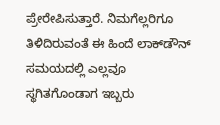ಪ್ರೇರೇಪಿಸುತ್ತಾರೆ. ನಿಮಗೆಲ್ಲರಿಗೂ ತಿಳಿದಿರುವಂತೆ ಈ ಹಿಂದೆ ಲಾಕ್‌ಡೌನ್ ಸಮಯದಲ್ಲಿ ಎಲ್ಲವೂ ಸ್ಥಗಿತಗೊಂಡಾಗ ಇಬ್ಬರು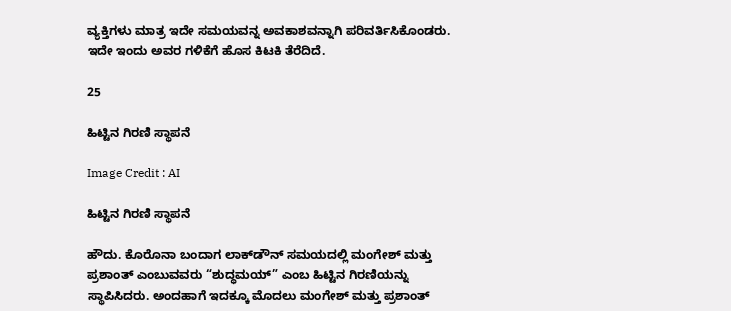ವ್ಯಕ್ತಿಗಳು ಮಾತ್ರ ಇದೇ ಸಮಯವನ್ನ ಅವಕಾಶವನ್ನಾಗಿ ಪರಿವರ್ತಿಸಿಕೊಂಡರು. ಇದೇ ಇಂದು ಅವರ ಗಳಿಕೆಗೆ ಹೊಸ ಕಿಟಕಿ ತೆರೆದಿದೆ.

25

ಹಿಟ್ಟಿನ ಗಿರಣಿ ಸ್ಥಾಪನೆ

Image Credit : AI

ಹಿಟ್ಟಿನ ಗಿರಣಿ ಸ್ಥಾಪನೆ

ಹೌದು. ಕೊರೊನಾ ಬಂದಾಗ ಲಾಕ್‌ಡೌನ್ ಸಮಯದಲ್ಲಿ ಮಂಗೇಶ್ ಮತ್ತು ಪ್ರಶಾಂತ್ ಎಂಬುವವರು “ಶುದ್ಧಮಯ್” ಎಂಬ ಹಿಟ್ಟಿನ ಗಿರಣಿಯನ್ನು ಸ್ಥಾಪಿಸಿದರು. ಅಂದಹಾಗೆ ಇದಕ್ಕೂ ಮೊದಲು ಮಂಗೇಶ್ ಮತ್ತು ಪ್ರಶಾಂತ್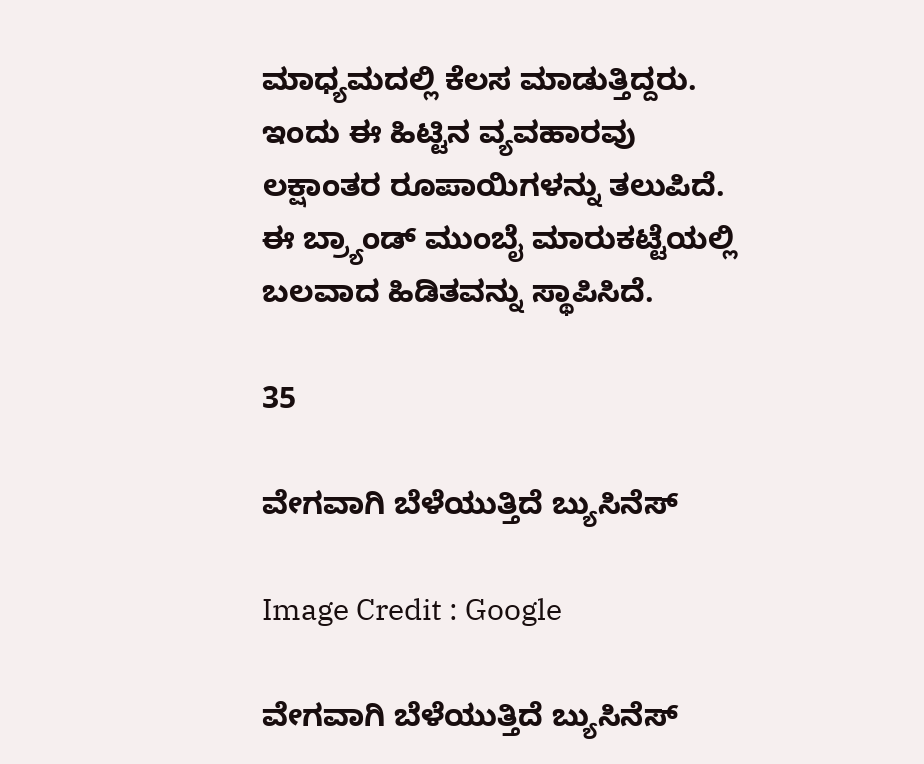ಮಾಧ್ಯಮದಲ್ಲಿ ಕೆಲಸ ಮಾಡುತ್ತಿದ್ದರು. ಇಂದು ಈ ಹಿಟ್ಟಿನ ವ್ಯವಹಾರವು ಲಕ್ಷಾಂತರ ರೂಪಾಯಿಗಳನ್ನು ತಲುಪಿದೆ. ಈ ಬ್ರ್ಯಾಂಡ್ ಮುಂಬೈ ಮಾರುಕಟ್ಟೆಯಲ್ಲಿ ಬಲವಾದ ಹಿಡಿತವನ್ನು ಸ್ಥಾಪಿಸಿದೆ.

35

ವೇಗವಾಗಿ ಬೆಳೆಯುತ್ತಿದೆ ಬ್ಯುಸಿನೆಸ್

Image Credit : Google

ವೇಗವಾಗಿ ಬೆಳೆಯುತ್ತಿದೆ ಬ್ಯುಸಿನೆಸ್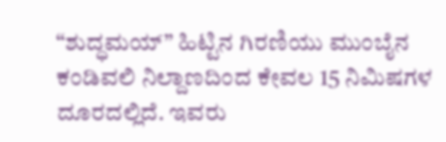“ಶುದ್ಧಮಯ್” ಹಿಟ್ಟಿನ ಗಿರಣಿಯು ಮುಂಬೈನ ಕಂಡಿವಲಿ ನಿಲ್ದಾಣದಿಂದ ಕೇವಲ 15 ನಿಮಿಷಗಳ ದೂರದಲ್ಲಿದೆ. ಇವರು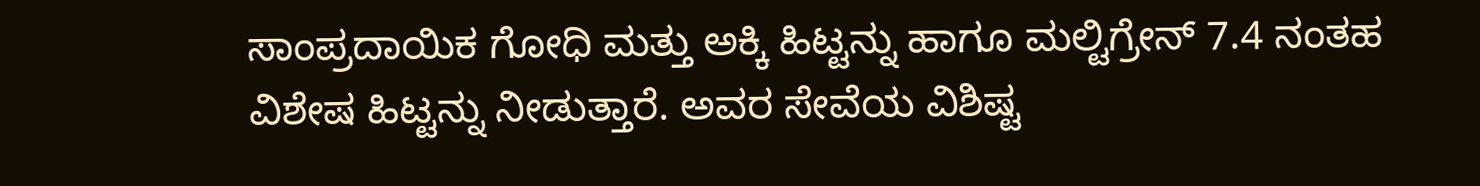ಸಾಂಪ್ರದಾಯಿಕ ಗೋಧಿ ಮತ್ತು ಅಕ್ಕಿ ಹಿಟ್ಟನ್ನು ಹಾಗೂ ಮಲ್ಟಿಗ್ರೇನ್ 7.4 ನಂತಹ ವಿಶೇಷ ಹಿಟ್ಟನ್ನು ನೀಡುತ್ತಾರೆ. ಅವರ ಸೇವೆಯ ವಿಶಿಷ್ಟ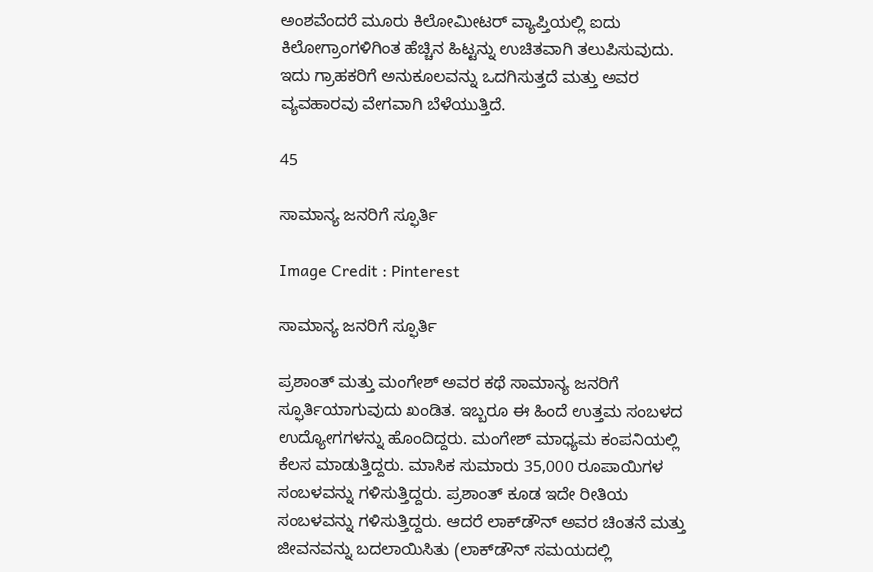ಅಂಶವೆಂದರೆ ಮೂರು ಕಿಲೋಮೀಟರ್ ವ್ಯಾಪ್ತಿಯಲ್ಲಿ ಐದು ಕಿಲೋಗ್ರಾಂಗಳಿಗಿಂತ ಹೆಚ್ಚಿನ ಹಿಟ್ಟನ್ನು ಉಚಿತವಾಗಿ ತಲುಪಿಸುವುದು. ಇದು ಗ್ರಾಹಕರಿಗೆ ಅನುಕೂಲವನ್ನು ಒದಗಿಸುತ್ತದೆ ಮತ್ತು ಅವರ ವ್ಯವಹಾರವು ವೇಗವಾಗಿ ಬೆಳೆಯುತ್ತಿದೆ.

45

ಸಾಮಾನ್ಯ ಜನರಿಗೆ ಸ್ಫೂರ್ತಿ

Image Credit : Pinterest

ಸಾಮಾನ್ಯ ಜನರಿಗೆ ಸ್ಫೂರ್ತಿ

ಪ್ರಶಾಂತ್ ಮತ್ತು ಮಂಗೇಶ್ ಅವರ ಕಥೆ ಸಾಮಾನ್ಯ ಜನರಿಗೆ ಸ್ಫೂರ್ತಿಯಾಗುವುದು ಖಂಡಿತ. ಇಬ್ಬರೂ ಈ ಹಿಂದೆ ಉತ್ತಮ ಸಂಬಳದ ಉದ್ಯೋಗಗಳನ್ನು ಹೊಂದಿದ್ದರು. ಮಂಗೇಶ್ ಮಾಧ್ಯಮ ಕಂಪನಿಯಲ್ಲಿ ಕೆಲಸ ಮಾಡುತ್ತಿದ್ದರು. ಮಾಸಿಕ ಸುಮಾರು 35,000 ರೂಪಾಯಿಗಳ ಸಂಬಳವನ್ನು ಗಳಿಸುತ್ತಿದ್ದರು. ಪ್ರಶಾಂತ್ ಕೂಡ ಇದೇ ರೀತಿಯ ಸಂಬಳವನ್ನು ಗಳಿಸುತ್ತಿದ್ದರು. ಆದರೆ ಲಾಕ್‌ಡೌನ್ ಅವರ ಚಿಂತನೆ ಮತ್ತು ಜೀವನವನ್ನು ಬದಲಾಯಿಸಿತು (ಲಾಕ್‌ಡೌನ್ ಸಮಯದಲ್ಲಿ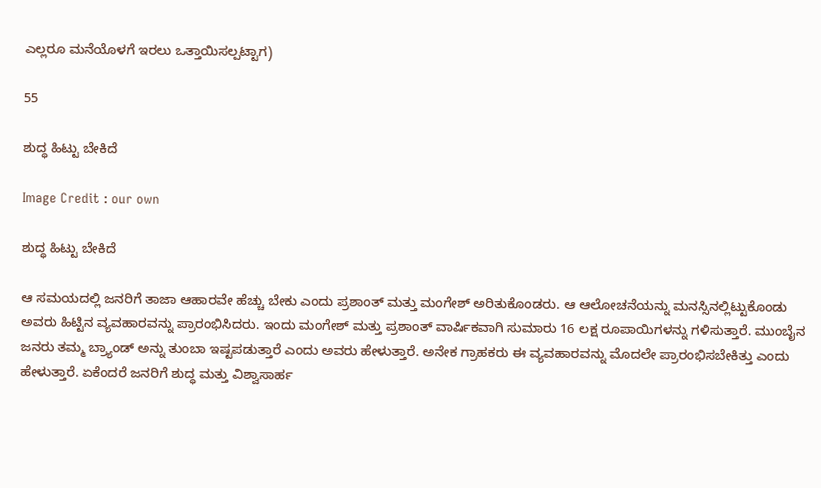ಎಲ್ಲರೂ ಮನೆಯೊಳಗೆ ಇರಲು ಒತ್ತಾಯಿಸಲ್ಪಟ್ಟಾಗ)

55

ಶುದ್ಧ ಹಿಟ್ಟು ಬೇಕಿದೆ

Image Credit : our own

ಶುದ್ಧ ಹಿಟ್ಟು ಬೇಕಿದೆ

ಆ ಸಮಯದಲ್ಲಿ ಜನರಿಗೆ ತಾಜಾ ಆಹಾರವೇ ಹೆಚ್ಚು ಬೇಕು ಎಂದು ಪ್ರಶಾಂತ್ ಮತ್ತು ಮಂಗೇಶ್ ಅರಿತುಕೊಂಡರು. ಆ ಆಲೋಚನೆಯನ್ನು ಮನಸ್ಸಿನಲ್ಲಿಟ್ಟುಕೊಂಡು ಅವರು ಹಿಟ್ಟಿನ ವ್ಯವಹಾರವನ್ನು ಪ್ರಾರಂಭಿಸಿದರು. ಇಂದು ಮಂಗೇಶ್ ಮತ್ತು ಪ್ರಶಾಂತ್ ವಾರ್ಷಿಕವಾಗಿ ಸುಮಾರು 16 ಲಕ್ಷ ರೂಪಾಯಿಗಳನ್ನು ಗಳಿಸುತ್ತಾರೆ. ಮುಂಬೈನ ಜನರು ತಮ್ಮ ಬ್ರ್ಯಾಂಡ್ ಅನ್ನು ತುಂಬಾ ಇಷ್ಟಪಡುತ್ತಾರೆ ಎಂದು ಅವರು ಹೇಳುತ್ತಾರೆ. ಅನೇಕ ಗ್ರಾಹಕರು ಈ ವ್ಯವಹಾರವನ್ನು ಮೊದಲೇ ಪ್ರಾರಂಭಿಸಬೇಕಿತ್ತು ಎಂದು ಹೇಳುತ್ತಾರೆ. ಏಕೆಂದರೆ ಜನರಿಗೆ ಶುದ್ಧ ಮತ್ತು ವಿಶ್ವಾಸಾರ್ಹ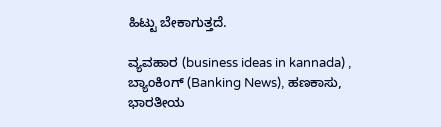ಹಿಟ್ಟು ಬೇಕಾಗುತ್ತದೆ.

ವ್ಯವಹಾರ (business ideas in kannada) , ಬ್ಯಾಂಕಿಂಗ್ (Banking News), ಹಣಕಾಸು, ಭಾರತೀಯ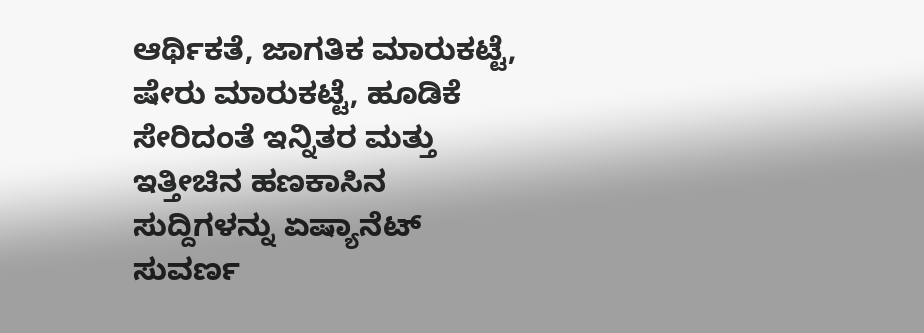ಆರ್ಥಿಕತೆ, ಜಾಗತಿಕ ಮಾರುಕಟ್ಟೆ, ಷೇರು ಮಾರುಕಟ್ಟೆ, ಹೂಡಿಕೆ ಸೇರಿದಂತೆ ಇನ್ನಿತರ ಮತ್ತು ಇತ್ತೀಚಿನ ಹಣಕಾಸಿನ ಸುದ್ದಿಗಳನ್ನು ಏಷ್ಯಾನೆಟ್ ಸುವರ್ಣ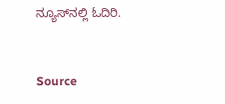ನ್ಯೂಸ್‌ನಲ್ಲಿ ಓದಿರಿ.



Source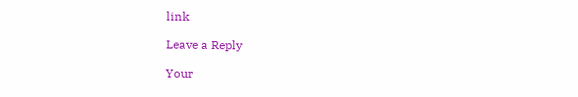link

Leave a Reply

Your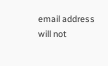email address will not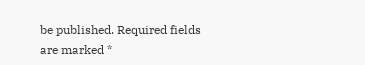be published. Required fields are marked *